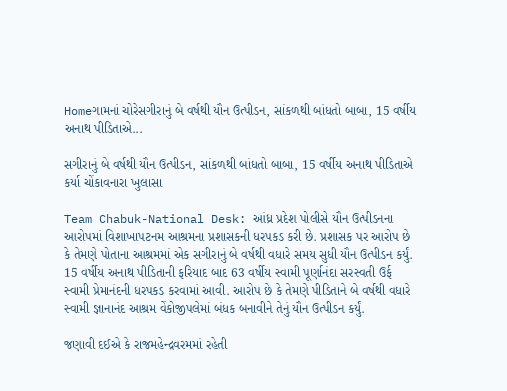Homeગામનાં ચોરેસગીરાનું બે વર્ષથી યૌન ઉત્પીડન, સાંકળથી બાંધતો બાબા, 15 વર્ષીય અનાથ પીડિતાએ...

સગીરાનું બે વર્ષથી યૌન ઉત્પીડન, સાંકળથી બાંધતો બાબા, 15 વર્ષીય અનાથ પીડિતાએ કર્યા ચોંકાવનારા ખુલાસા

Team Chabuk-National Desk: આંધ્ર પ્રદેશ પોલીસે યૌન ઉત્પીડનના આરોપમાં વિશાખાપટનમ આશ્રમના પ્રશાસકની ધરપકડ કરી છે. પ્રશાસક પર આરોપ છે કે તેમણે પોતાના આશ્રમમાં એક સગીરાનું બે વર્ષથી વધારે સમય સુધી યૌન ઉત્પીડન કર્યું. 15 વર્ષીય અનાથ પીડિતાની ફરિયાદ બાદ 63 વર્ષીય સ્વામી પૂર્ણાનંદા સરસ્વતી ઉર્ફ સ્વામી પ્રેમાનંદની ધરપકડ કરવામાં આવી. આરોપ છે કે તેમણે પીડિતાને બે વર્ષથી વધારે સ્વામી જ્ઞાનાનંદ આશ્રમ વેંકોજીપલેમાં બંધક બનાવીને તેનું યૌન ઉત્પીડન કર્યું.

જણાવી દઈએ કે રાજમહેન્દ્રવરમમાં રહેતી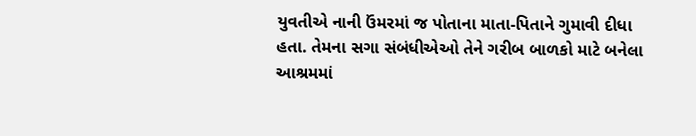યુવતીએ નાની ઉંમરમાં જ પોતાના માતા-પિતાને ગુમાવી દીધા હતા. તેમના સગા સંબંધીએઓ તેને ગરીબ બાળકો માટે બનેલા આશ્રમમાં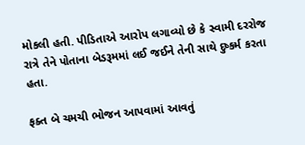મોકલી હતી. પીડિતાએ આરોપ લગાવ્યો છે કે સ્વામી દરરોજ રાત્રે તેને પોતાના બેડરૂમમાં લઈ જઈને તેની સાથે દુષ્કર્મ કરતા હતા.

ફક્ત બે ચમચી ભોજન આપવામાં આવતું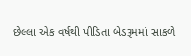છેલ્લા એક વર્ષથી પીડિતા બેડરૂમમાં સાકળે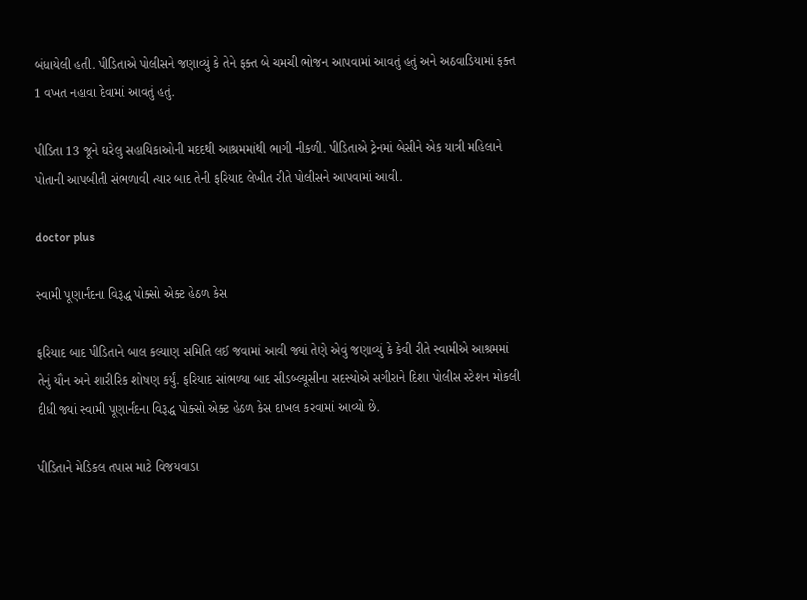બંધાયેલી હતી. પીડિતાએ પોલીસને જણાવ્યું કે તેને ફક્ત બે ચમચી ભોજન આપવામાં આવતું હતું અને અઠવાડિયામાં ફક્ત 1 વખત નહાવા દેવામાં આવતું હતું.

પીડિતા 13 જૂને ઘરેલુ સહાયિકાઓની મદદથી આશ્રમમાંથી ભાગી નીકળી. પીડિતાએ ટ્રેનમાં બેસીને એક યાત્રી મહિલાને પોતાની આપબીતી સંભળાવી ત્યાર બાદ તેની ફરિયાદ લેખીત રીતે પોલીસને આપવામાં આવી.

doctor plus

સ્વામી પૂણાર્નંદના વિરૂદ્ધ પોક્સો એક્ટ હેઠળ કેસ

ફરિયાદ બાદ પીડિતાને બાલ કલ્યાણ સમિતિ લઈ જવામાં આવી જ્યાં તેણે એવું જણાવ્યું કે કેવી રીતે સ્વામીએ આશ્રમમાં તેનું યૌન અને શારીરિક શોષણ કર્યું. ફરિયાદ સાંભળ્યા બાદ સીડબ્લ્યૂસીના સદસ્યોએ સગીરાને દિશા પોલીસ સ્ટેશન મોકલી દીધી જ્યાં સ્વામી પૂણાર્નંદના વિરૂદ્ધ પોક્સો એક્ટ હેઠળ કેસ દાખલ કરવામાં આવ્યો છે.

પીડિતાને મેડિકલ તપાસ માટે વિજયવાડા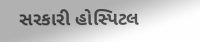સરકારી હોસ્પિટલ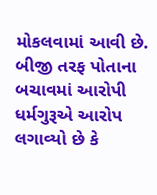મોકલવામાં આવી છે. બીજી તરફ પોતાના બચાવમાં આરોપી ધર્મગુરૂએ આરોપ લગાવ્યો છે કે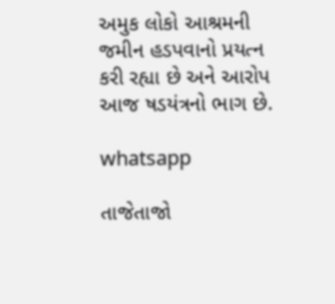અમુક લોકો આશ્રમની જમીન હડપવાનો પ્રયત્ન કરી રહ્યા છે અને આરોપ આજ ષડયંત્રનો ભાગ છે.

whatsapp

તાજેતાજો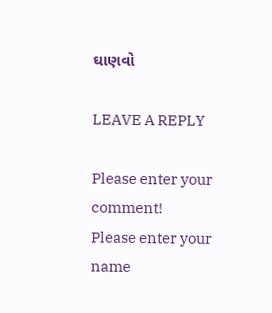ઘાણવો

LEAVE A REPLY

Please enter your comment!
Please enter your name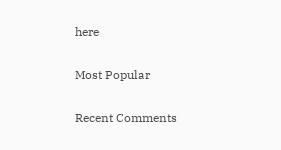here

Most Popular

Recent Comments